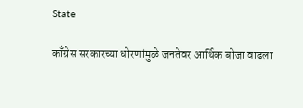State

काँग्रेस सरकारच्या धोरणांमुळे जनतेवर आर्थिक बोजा वाढला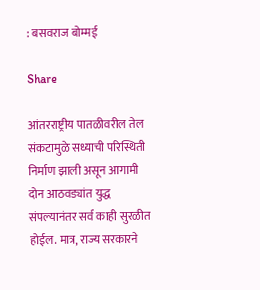: बसवराज बोम्मई

Share

आंतरराष्ट्रीय पातळीवरील तेल संकटामुळे सध्याची परिस्थिती निर्माण झाली असून आगामी दोन आठवड्यांत युद्ध संपल्यानंतर सर्व काही सुरळीत होईल. मात्र, राज्य सरकारने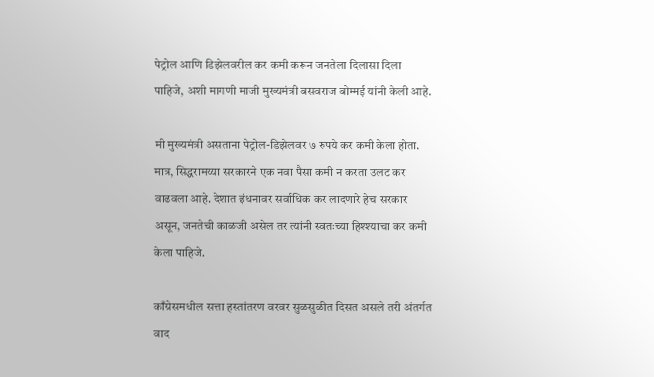पेट्रोल आणि डिझेलवरील कर कमी करून जनतेला दिलासा दिला पाहिजे, अशी मागणी माजी मुख्यमंत्री बसवराज बोम्मई यांनी केली आहे.

मी मुख्यमंत्री असताना पेट्रोल-डिझेलवर ७ रुपये कर कमी केला होता. मात्र, सिद्धरामय्या सरकारने एक नवा पैसा कमी न करता उलट कर वाढवला आहे. देशात इंधनावर सर्वाधिक कर लादणारे हेच सरकार असून, जनतेची काळजी असेल तर त्यांनी स्वतःच्या हिश्श्याचा कर कमी केला पाहिजे.

काँग्रेसमधील सत्ता हस्तांतरण वरवर सुळसुळीत दिसत असले तरी अंतर्गत वाद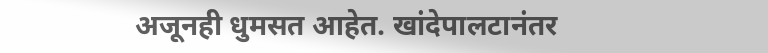अजूनही धुमसत आहेत. खांदेपालटानंतर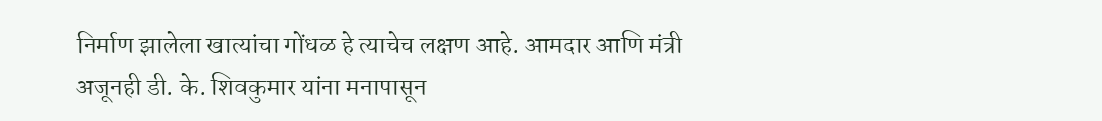निर्माण झालेला खात्यांचा गोंधळ हे त्याचेच लक्षण आहे. आमदार आणि मंत्री अजूनही डी. के. शिवकुमार यांना मनापासून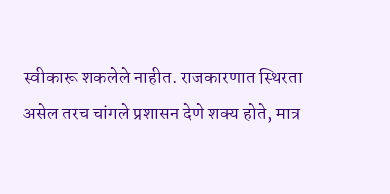स्वीकारू शकलेले नाहीत. राजकारणात स्थिरता असेल तरच चांगले प्रशासन देणे शक्य होते, मात्र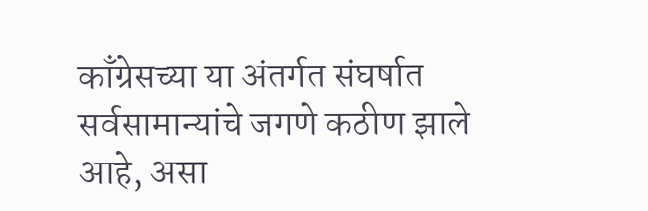काँग्रेसच्या या अंतर्गत संघर्षात सर्वसामान्यांचे जगणे कठीण झाले आहे, असा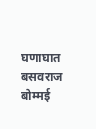घणाघात बसवराज बोम्मई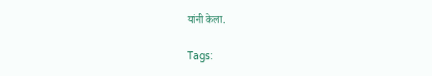यांनी केला.

Tags: